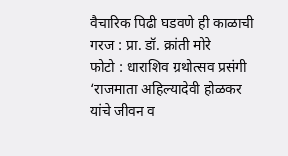वैचारिक पिढी घडवणे ही काळाची गरज : प्रा. डॉ. क्रांती मोरे
फोटो : धाराशिव ग्रथोत्सव प्रसंगी ‘राजमाता अहिल्यादेवी होळकर यांचे जीवन व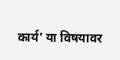कार्य’ या विषयावर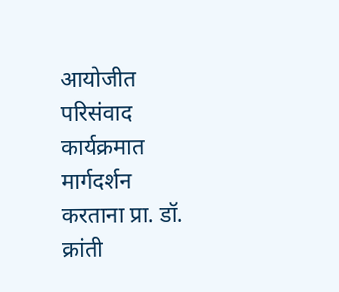आयोजीत परिसंवाद कार्यक्रमात मार्गदर्शन करताना प्रा. डॉ. क्रांती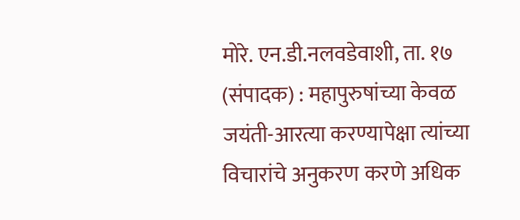मोरे. एन.डी.नलवडेवाशी, ता. १७ (संपादक) : महापुरुषांच्या केवळ जयंती-आरत्या करण्यापेक्षा त्यांच्या विचारांचे अनुकरण करणे अधिक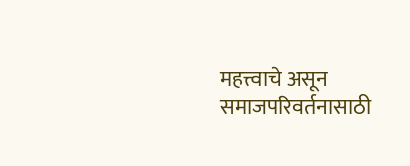महत्त्वाचे असून समाजपरिवर्तनासाठी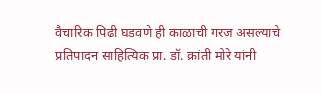वैचारिक पिढी घडवणे ही काळाची गरज असल्याचे प्रतिपादन साहित्यिक प्रा. डॉ. क्रांती मोरे यांनी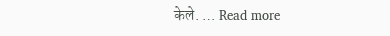केले. … Read more